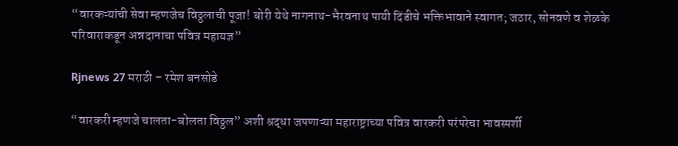“वारकऱ्यांची सेवा म्हणजेच विठ्ठलाची पूजा! बोरी येथे नागनाथ-भैरवनाथ पायी दिंडीचे भक्तिभावाने स्वागत; जठार, सोनवणे व शेळके परिवाराकडून अन्नदानाचा पवित्र महायज्ञ”

Rjnews 27 मराठी – रमेश बनसोडे

“वारकरी म्हणजे चालता-बोलता विठ्ठल” अशी श्रद्धा जपणाऱ्या महाराष्ट्राच्या पवित्र वारकरी परंपरेचा भावस्पर्शी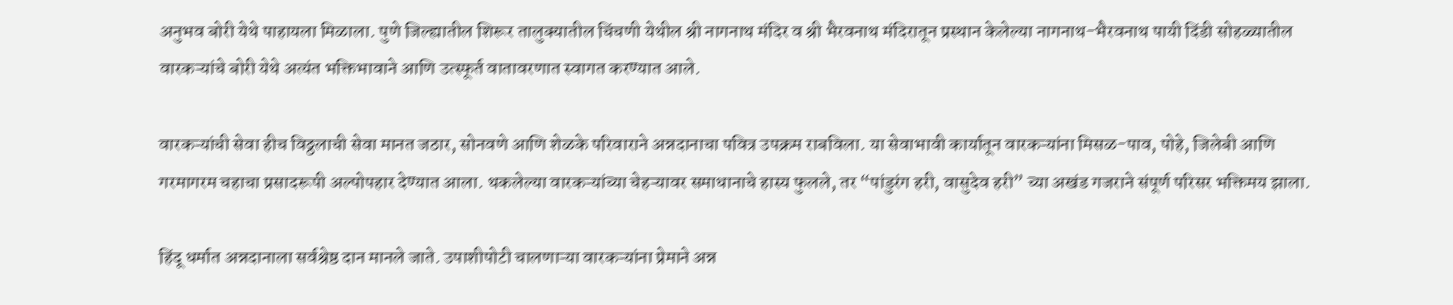अनुभव बोरी येथे पाहायला मिळाला. पुणे जिल्ह्यातील शिरूर तालुक्यातील चिंचणी येथील श्री नागनाथ मंदिर व श्री भैरवनाथ मंदिरातून प्रस्थान केलेल्या नागनाथ-भैरवनाथ पायी दिंडी सोहळ्यातील वारकऱ्यांचे बोरी येथे अत्यंत भक्तिभावाने आणि उत्स्फूर्त वातावरणात स्वागत करण्यात आले.

वारकऱ्यांची सेवा हीच विठ्ठलाची सेवा मानत जठार, सोनवणे आणि शेळके परिवाराने अन्नदानाचा पवित्र उपक्रम राबविला. या सेवाभावी कार्यातून वारकऱ्यांना मिसळ-पाव, पोहे, जिलेबी आणि गरमागरम चहाचा प्रसादरूपी अल्पोपहार देण्यात आला. थकलेल्या वारकऱ्यांच्या चेहऱ्यावर समाधानाचे हास्य फुलले, तर “पांडुरंग हरी, वासुदेव हरी” च्या अखंड गजराने संपूर्ण परिसर भक्तिमय झाला.

हिंदू धर्मात अन्नदानाला सर्वश्रेष्ठ दान मानले जाते. उपाशीपोटी चालणाऱ्या वारकऱ्यांना प्रेमाने अन्न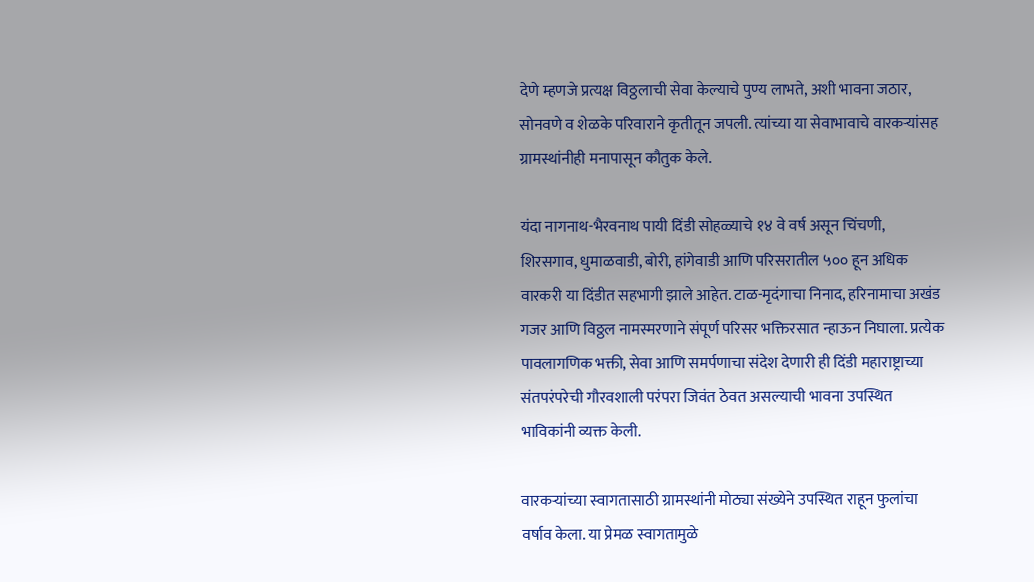देणे म्हणजे प्रत्यक्ष विठ्ठलाची सेवा केल्याचे पुण्य लाभते, अशी भावना जठार, सोनवणे व शेळके परिवाराने कृतीतून जपली. त्यांच्या या सेवाभावाचे वारकऱ्यांसह ग्रामस्थांनीही मनापासून कौतुक केले.

यंदा नागनाथ-भैरवनाथ पायी दिंडी सोहळ्याचे १४ वे वर्ष असून चिंचणी, शिरसगाव, धुमाळवाडी, बोरी, हांगेवाडी आणि परिसरातील ५०० हून अधिक वारकरी या दिंडीत सहभागी झाले आहेत. टाळ-मृदंगाचा निनाद, हरिनामाचा अखंड गजर आणि विठ्ठल नामस्मरणाने संपूर्ण परिसर भक्तिरसात न्हाऊन निघाला. प्रत्येक पावलागणिक भक्ती, सेवा आणि समर्पणाचा संदेश देणारी ही दिंडी महाराष्ट्राच्या संतपरंपरेची गौरवशाली परंपरा जिवंत ठेवत असल्याची भावना उपस्थित भाविकांनी व्यक्त केली.

वारकऱ्यांच्या स्वागतासाठी ग्रामस्थांनी मोठ्या संख्येने उपस्थित राहून फुलांचा वर्षाव केला. या प्रेमळ स्वागतामुळे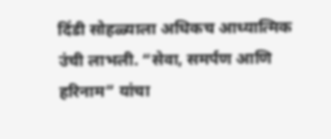दिंडी सोहळ्याला अधिकच आध्यात्मिक उंची लाभली. “सेवा, समर्पण आणि हरिनाम” यांचा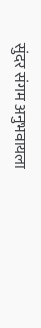सुंदर संगम अनुभवायला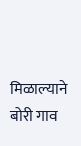मिळाल्याने बोरी गाव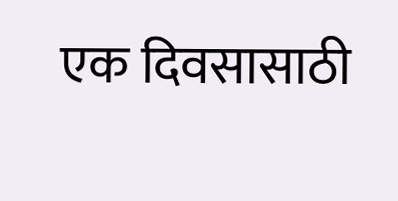एक दिवसासाठी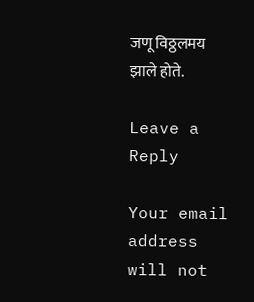जणू विठ्ठलमय झाले होते.

Leave a Reply

Your email address will not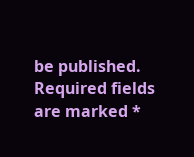be published. Required fields are marked *